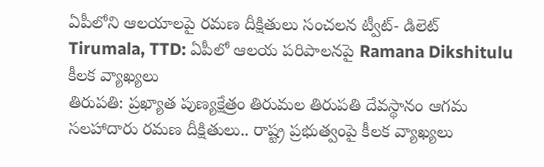ఏపీలోని ఆలయాలపై రమణ దీక్షితులు సంచలన ట్వీట్- డిలెట్
Tirumala, TTD: ఏపీలో ఆలయ పరిపాలనపై Ramana Dikshitulu కీలక వ్యాఖ్యలు
తిరుపతి: ప్రఖ్యాత పుణ్యక్షేత్రం తిరుమల తిరుపతి దేవస్థానం ఆగమ సలహాదారు రమణ దీక్షితులు.. రాష్ట్ర ప్రభుత్వంపై కీలక వ్యాఖ్యలు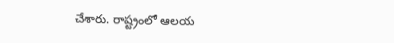చేశారు. రాష్ట్రంలో ఆలయ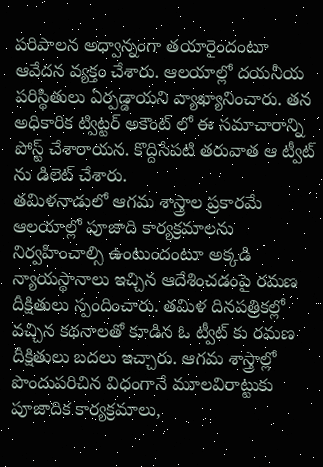పరిపాలన అధ్వాన్నంగా తయారైందంటూ ఆవేదన వ్యక్తం చేశారు. ఆలయాల్లో దయనీయ పరిస్థితులు ఏర్పడ్డాయని వ్యాఖ్యానించారు. తన అధికారిక ట్విట్టర్ అకౌంట్ లో ఈ సమాచారాన్ని పోస్ట్ చేశారాయన. కొద్దిసేపటి తరువాత ఆ ట్వీట్ ను డిలెట్ చేశారు.
తమిళనాడులో ఆగమ శాస్త్రాల ప్రకారమే ఆలయాల్లో పూజాది కార్యక్రమాలను నిర్వహించాల్సి ఉంటుందంటూ అక్కడి న్యాయస్థానాలు ఇచ్చిన ఆదేశించడంపై రమణ దీక్షితులు స్పందించారు. తమిళ దినపత్రికల్లో వచ్చిన కథనాలతో కూడిన ఓ ట్వీట్ కు రమణ దీక్షితులు బదలు ఇచ్చారు. ఆగమ శాస్త్రాల్లో పొందుపరిచిన విధంగానే మూలవిరాట్టుకు పూజాదిక కార్యక్రమాలు,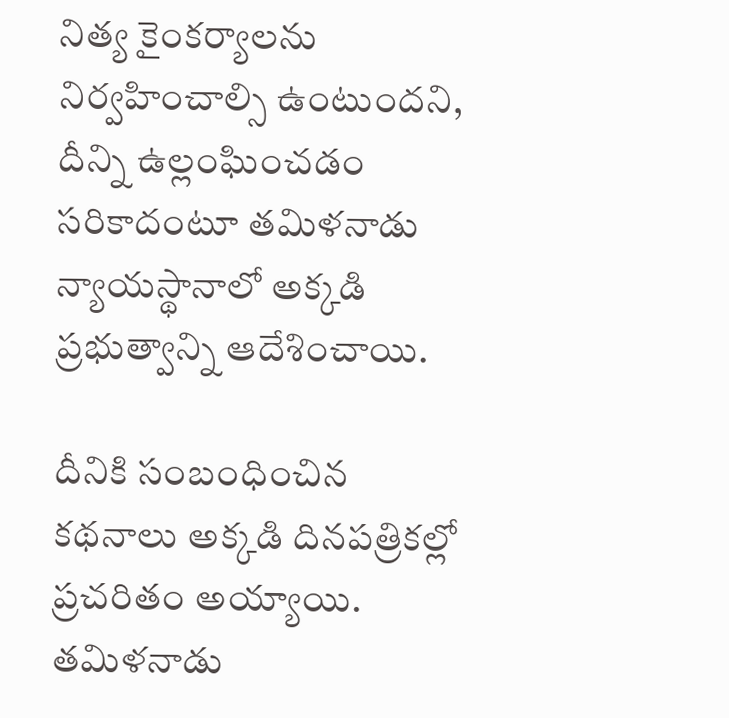నిత్య కైంకర్యాలను నిర్వహించాల్సి ఉంటుందని, దీన్ని ఉల్లంఘించడం సరికాదంటూ తమిళనాడు న్యాయస్థానాలో అక్కడి ప్రభుత్వాన్ని ఆదేశించాయి.

దీనికి సంబంధించిన కథనాలు అక్కడి దినపత్రికల్లో ప్రచరితం అయ్యాయి. తమిళనాడు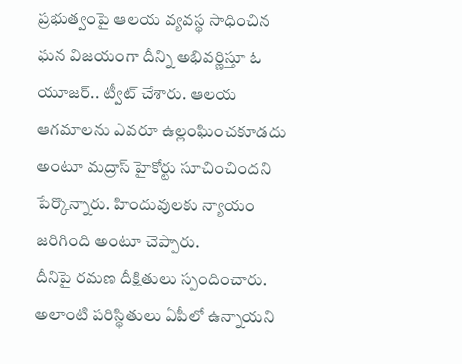ప్రభుత్వంపై ఆలయ వ్యవస్థ సాధించిన ఘన విజయంగా దీన్ని అభివర్ణిస్తూ ఓ యూజర్.. ట్వీట్ చేశారు. ఆలయ ఆగమాలను ఎవరూ ఉల్లంఘించకూడదు అంటూ మద్రాస్ హైకోర్టు సూచించిందని పేర్కొన్నారు. హిందువులకు న్యాయం జరిగింది అంటూ చెప్పారు.
దీనిపై రమణ దీక్షితులు స్పందించారు. అలాంటి పరిస్థితులు ఏపీలో ఉన్నాయని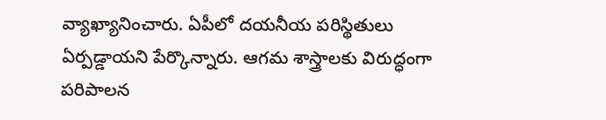వ్యాఖ్యానించారు. ఏపీలో దయనీయ పరిస్థితులు ఏర్పడ్డాయని పేర్కొన్నారు. ఆగమ శాస్త్రాలకు విరుద్ధంగా పరిపాలన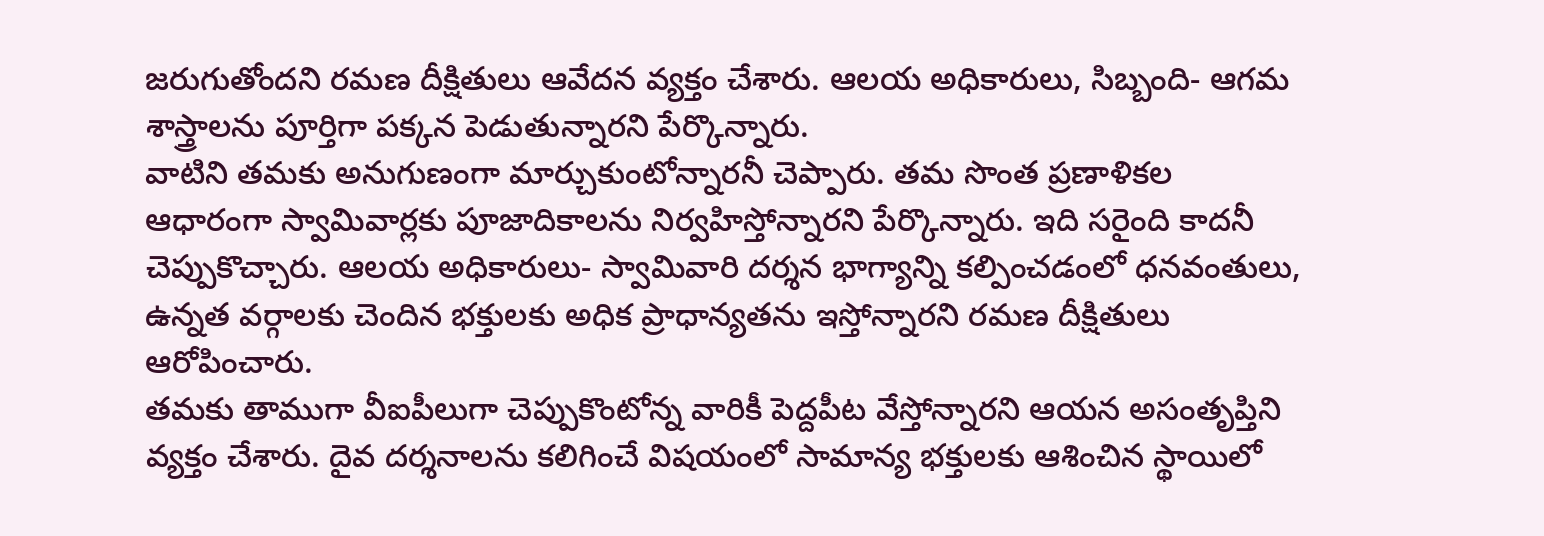జరుగుతోందని రమణ దీక్షితులు ఆవేదన వ్యక్తం చేశారు. ఆలయ అధికారులు, సిబ్బంది- ఆగమ శాస్త్రాలను పూర్తిగా పక్కన పెడుతున్నారని పేర్కొన్నారు.
వాటిని తమకు అనుగుణంగా మార్చుకుంటోన్నారనీ చెప్పారు. తమ సొంత ప్రణాళికల ఆధారంగా స్వామివార్లకు పూజాదికాలను నిర్వహిస్తోన్నారని పేర్కొన్నారు. ఇది సరైంది కాదనీ చెప్పుకొచ్చారు. ఆలయ అధికారులు- స్వామివారి దర్శన భాగ్యాన్ని కల్పించడంలో ధనవంతులు, ఉన్నత వర్గాలకు చెందిన భక్తులకు అధిక ప్రాధాన్యతను ఇస్తోన్నారని రమణ దీక్షితులు ఆరోపించారు.
తమకు తాముగా వీఐపీలుగా చెప్పుకొంటోన్న వారికీ పెద్దపీట వేస్తోన్నారని ఆయన అసంతృప్తిని వ్యక్తం చేశారు. దైవ దర్శనాలను కలిగించే విషయంలో సామాన్య భక్తులకు ఆశించిన స్థాయిలో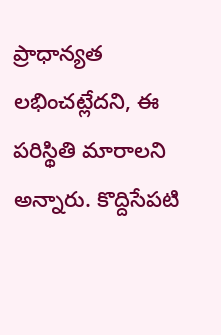ప్రాధాన్యత లభించట్లేదని, ఈ పరిస్థితి మారాలని అన్నారు. కొద్దిసేపటి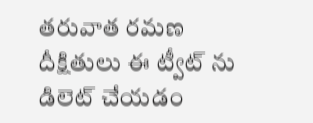తరువాత రమణ దీక్షితులు ఈ ట్వీట్ ను డిలెట్ చేయడం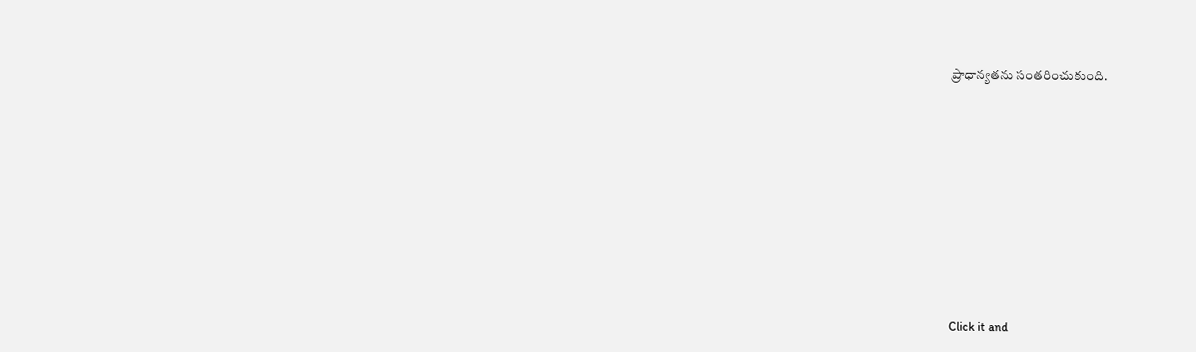ప్రాధాన్యతను సంతరించుకుంది.












Click it and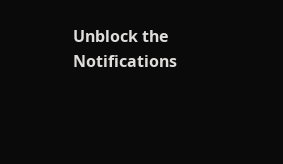Unblock the Notifications